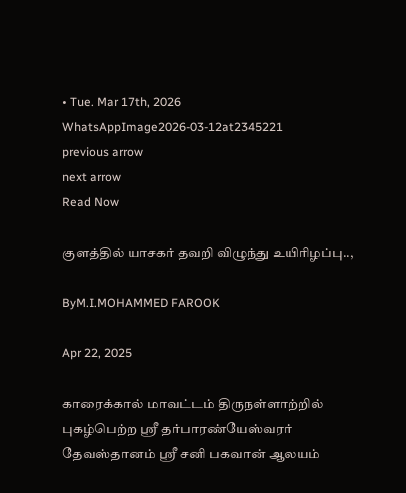• Tue. Mar 17th, 2026
WhatsAppImage2026-03-12at2345221
previous arrow
next arrow
Read Now

குளத்தில் யாசகர் தவறி விழுந்து உயிரிழப்பு..,

ByM.I.MOHAMMED FAROOK

Apr 22, 2025

காரைக்கால் மாவட்டம் திருநள்ளாற்றில் புகழ்பெற்ற ஸ்ரீ தர்பாரண்யேஸ்வரர் தேவஸ்தானம் ஸ்ரீ சனி பகவான் ஆலயம்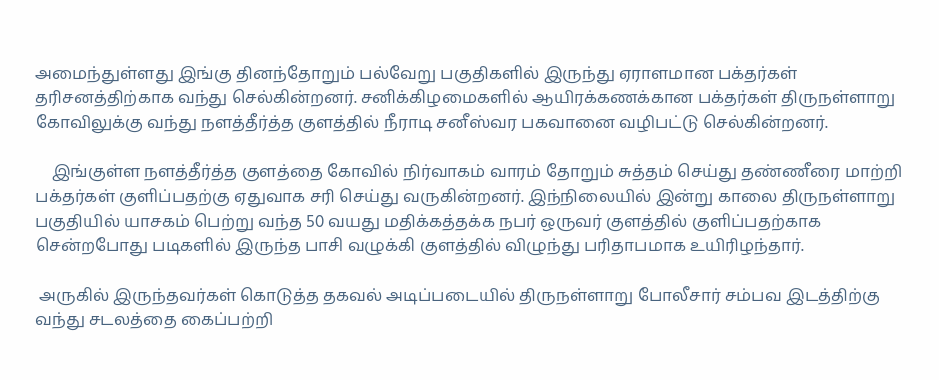அமைந்துள்ளது இங்கு தினந்தோறும் பல்வேறு பகுதிகளில் இருந்து ஏராளமான பக்தர்கள் தரிசனத்திற்காக வந்து செல்கின்றனர். சனிக்கிழமைகளில் ஆயிரக்கணக்கான பக்தர்கள் திருநள்ளாறு கோவிலுக்கு வந்து நளத்தீர்த்த குளத்தில் நீராடி சனீஸ்வர பகவானை வழிபட்டு செல்கின்றனர்.

    இங்குள்ள நளத்தீர்த்த குளத்தை கோவில் நிர்வாகம் வாரம் தோறும் சுத்தம் செய்து தண்ணீரை மாற்றி பக்தர்கள் குளிப்பதற்கு ஏதுவாக சரி செய்து வருகின்றனர். இந்நிலையில் இன்று காலை திருநள்ளாறு பகுதியில் யாசகம் பெற்று வந்த 50 வயது மதிக்கத்தக்க நபர் ஒருவர் குளத்தில் குளிப்பதற்காக சென்றபோது படிகளில் இருந்த பாசி வழுக்கி குளத்தில் விழுந்து பரிதாபமாக உயிரிழந்தார்.

 அருகில் இருந்தவர்கள் கொடுத்த தகவல் அடிப்படையில் திருநள்ளாறு போலீசார் சம்பவ இடத்திற்கு வந்து சடலத்தை கைப்பற்றி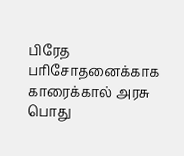பிரேத பரிசோதனைக்காக காரைக்கால் அரசு பொது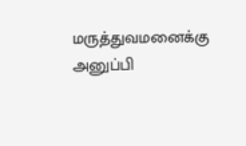மருத்துவமனைக்கு அனுப்பி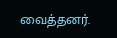வைத்தனர்.